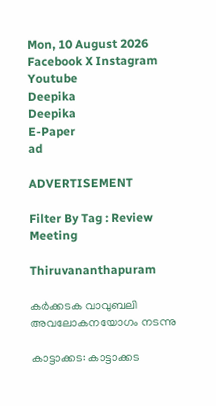Mon, 10 August 2026
Facebook X Instagram Youtube
Deepika
Deepika
E-Paper
ad

ADVERTISEMENT

Filter By Tag : Review Meeting

Thiruvananthapuram

കർക്കടക വാവുബലി അവലോകനയോഗം നടന്നു

കാട്ടാക്കട: കാട്ടാക്കട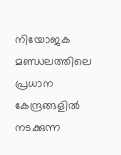നിയോജക മണ്ഡലത്തിലെ പ്രധാന കേന്ദ്രങ്ങളിൽ നടക്കുന്ന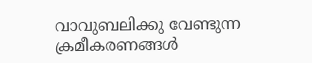വാവുബലിക്കു വേണ്ടുന്ന ക്രമീകരണങ്ങൾ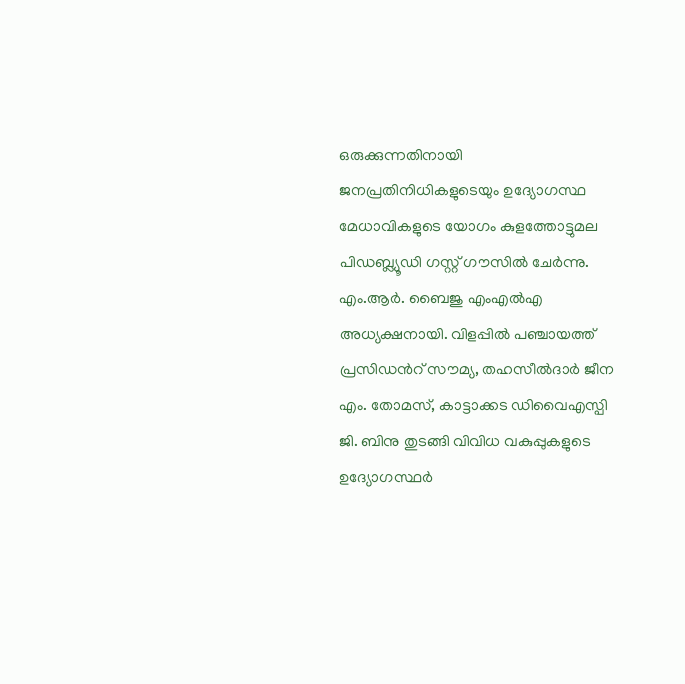ഒരുക്കുന്നതിനായി ജനപ്രതിനിധികളുടെയും ഉദ്യോഗസ്ഥ മേധാവികളുടെ യോഗം കുളത്തോട്ടുമല പിഡബ്ല്യൂഡി ഗസ്റ്റ് ഗൗസിൽ ചേർന്നു.
എം.ആർ. ബൈജു എംഎൽഎ അധ്യക്ഷനായി. വിളപ്പിൽ പഞ്ചായത്ത് പ്രസിഡന്‍റ് സൗമ്യ, തഹസീൽദാർ ജീന എം. തോമസ്, കാട്ടാക്കട ഡിവൈഎസ്പി ജി. ബിനു തുടങ്ങി വിവിധ വകുപ്പുകളുടെ ഉദ്യോഗസ്ഥർ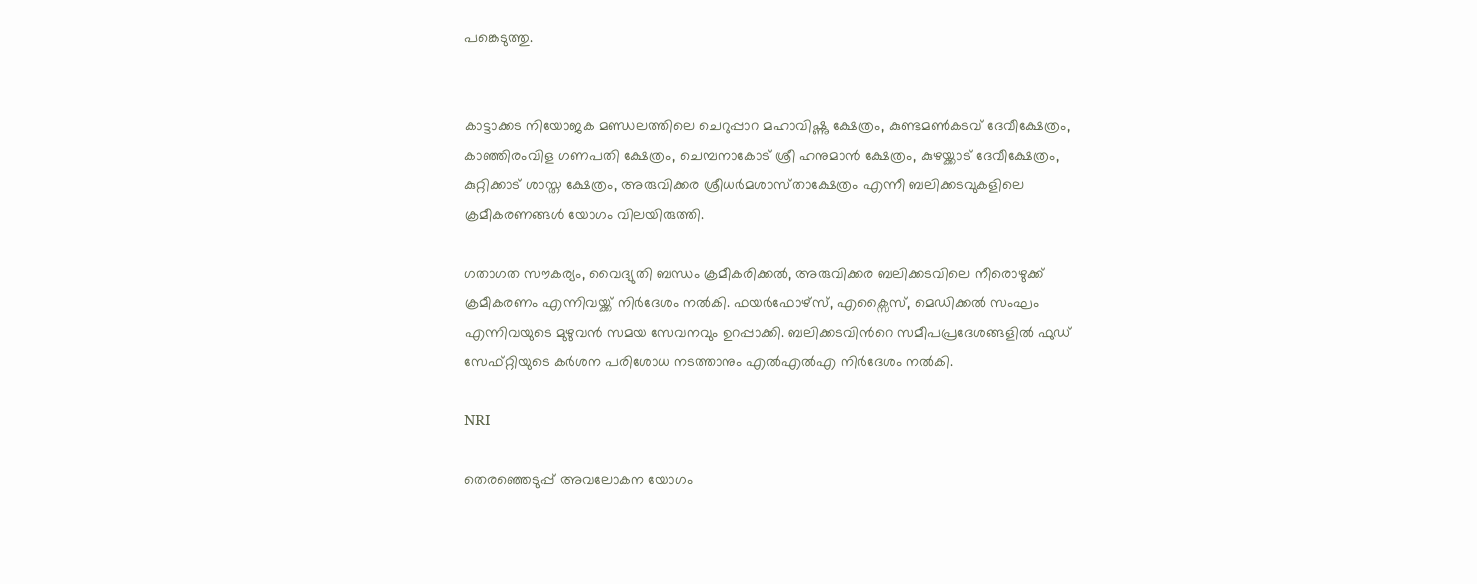പങ്കെടുത്തു.


കാട്ടാക്കട നിയോജക മണ്ഡലത്തിലെ ചെറുപ്പാറ മഹാവിഷ്ണു ക്ഷേത്രം, കുണ്ടമൺകടവ് ദേവീക്ഷേത്രം, കാഞ്ഞിരംവിള ഗണപതി ക്ഷേത്രം, ചെമ്പനാകോട് ശ്രീ ഹനുമാൻ ക്ഷേത്രം, കുഴയ്ക്കാട് ദേവീക്ഷേത്രം, കുറ്റിക്കാട് ശാസ്ത ക്ഷേത്രം, അരുവിക്കര ശ്രീധർമശാസ്‌താക്ഷേത്രം എന്നീ ബലിക്കടവുകളിലെ ക്രമീകരണങ്ങൾ യോഗം വിലയിരുത്തി.

ഗതാഗത സൗകര്യം, വൈദ്യുതി ബന്ധം ക്രമീകരിക്കൽ, അരുവിക്കര ബലിക്കടവിലെ നീരൊഴുക്ക് ക്രമീകരണം എന്നിവയ്ക്ക് നിർദേശം നൽകി. ഫയർഫോഴ്സ്, എക്സൈസ്, മെഡിക്കൽ സംഘം എന്നിവയുടെ മുഴുവൻ സമയ സേവനവും ഉറപ്പാക്കി. ബലിക്കടവിന്‍റെ സമീപപ്രദേശങ്ങളിൽ ഫുഡ് സേഫ്റ്റിയുടെ കർശന പരിശോധ നടത്താനും എൽഎൽഎ നിർദേശം നൽകി.

NRI

തെരഞ്ഞെടുപ്പ് അവലോകന യോഗം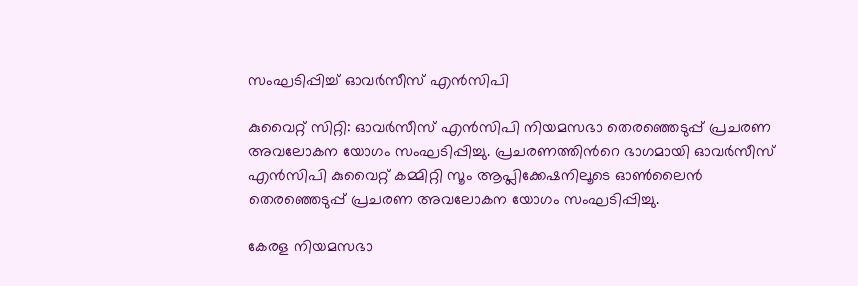സംഘടിപ്പിച്ച് ഓവർസീസ് എൻസിപി

കുവൈറ്റ് സിറ്റി: ഓവർസീസ് എൻസിപി നിയമസഭാ തെരഞ്ഞെടുപ്പ് പ്രചരണ അവലോകന യോഗം സംഘടിപ്പിച്ചു. പ്രചരണത്തിന്‍റെ ഭാഗമായി ഓവർസീസ് എൻസിപി കുവൈറ്റ് കമ്മിറ്റി സൂം ആപ്ലിക്കേഷനിലൂടെ ഓൺലൈൻ തെരഞ്ഞെടുപ്പ് പ്രചരണ അവലോകന യോഗം സംഘടിപ്പിച്ചു.

കേരള നിയമസഭാ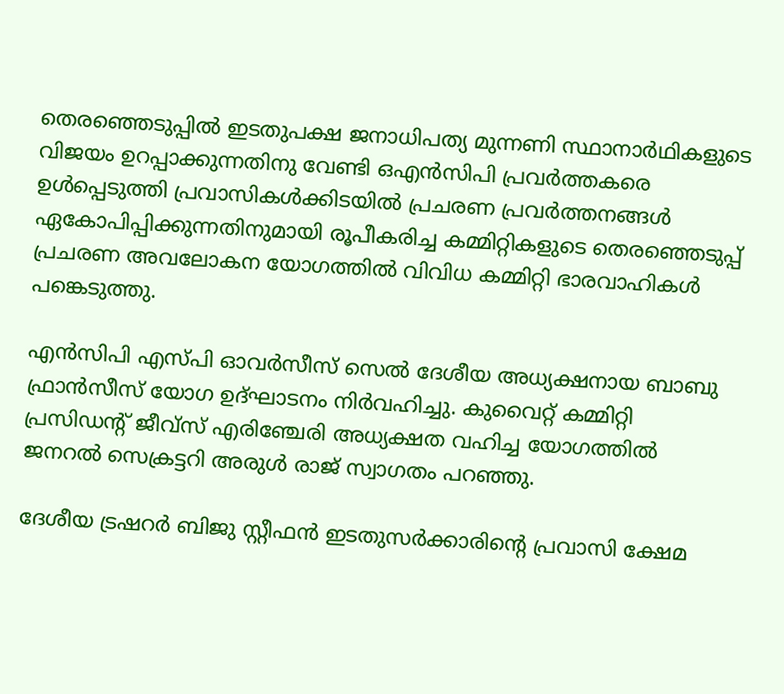തെരഞ്ഞെടുപ്പിൽ ഇടതുപക്ഷ ജനാധിപത്യ മുന്നണി സ്ഥാനാർഥികളുടെ വിജയം ഉറപ്പാക്കുന്നതിനു വേണ്ടി ഒഎൻസിപി പ്രവർത്തകരെ ഉൾപ്പെടുത്തി പ്രവാസികൾക്കിടയിൽ പ്രചരണ പ്രവർത്തനങ്ങൾ ഏകോപിപ്പിക്കുന്നതിനുമായി രൂപീകരിച്ച കമ്മിറ്റികളുടെ തെരഞ്ഞെടുപ്പ് പ്രചരണ അവലോകന യോഗത്തിൽ വിവിധ കമ്മിറ്റി ഭാരവാഹികൾ പങ്കെടുത്തു.

എൻസിപി എസ്പി ഓവർസീസ് സെൽ ദേശീയ അധ്യക്ഷനായ ബാബു ഫ്രാൻസീസ് യോഗ ഉദ്ഘാടനം നിർവഹിച്ചു. കുവൈറ്റ് കമ്മിറ്റി പ്രസിഡന്‍റ് ജീവ്സ് എരിഞ്ചേരി അധ്യക്ഷത വഹിച്ച യോഗത്തിൽ ജനറൽ സെക്രട്ടറി അരുൾ രാജ് സ്വാഗതം പറഞ്ഞു.

ദേശീയ ട്രഷറർ ബിജു സ്റ്റീഫൻ ഇടതുസർക്കാരിന്‍റെ പ്രവാസി ക്ഷേമ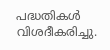പദ്ധതികൾ വിശദീകരിച്ചു.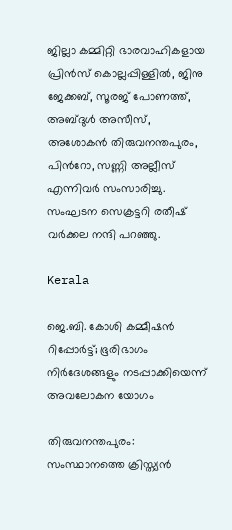ജില്ലാ കമ്മിറ്റി ഭാരവാഹികളായ പ്രിൻസ് കൊല്ലപ്പിള്ളിൽ, ജിനു ജേക്കബ്, സൂരജ് പോണത്ത്, അബ്‌ദുൾ അസീസ്, അശോകൻ തിരുവനന്തപുരം, പിന്‍റോ, സണ്ണി അല്ലീസ് എന്നിവർ സംസാരിച്ചു. സംഘടന സെക്രട്ടറി രതീഷ് വർക്കല നന്ദി പറഞ്ഞു.

Kerala

ജെ.ബി. കോശി കമ്മീഷൻ റിപ്പോർട്ട്; ഭൂരിഭാഗം നിർദേശങ്ങളും നടപ്പാക്കിയെന്ന് അവലോകന യോഗം

തിരുവനന്തപുരം: സംസ്ഥാനത്തെ ക്രിസ്ത്യൻ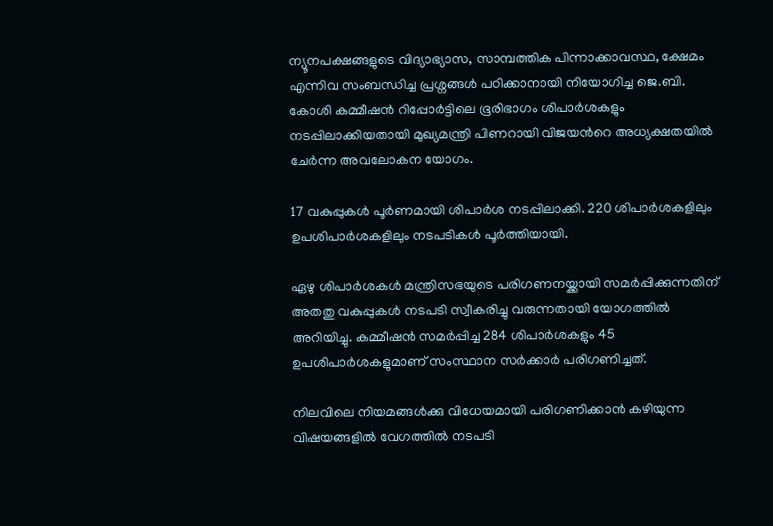ന്യൂനപക്ഷങ്ങളുടെ വിദ്യാഭ്യാസ, സാമ്പത്തിക പിന്നാക്കാവസ്ഥ, ക്ഷേമം എന്നിവ സംബന്ധിച്ച പ്രശ്നങ്ങൾ പഠിക്കാനായി നിയോഗിച്ച ജെ.ബി. കോശി കമ്മീഷൻ റിപ്പോർട്ടിലെ ഭൂരിഭാഗം ശിപാർശകളും നടപ്പിലാക്കിയതായി മുഖ്യമന്ത്രി പിണറായി വിജയന്‍റെ അധ്യക്ഷതയിൽ ചേർന്ന അവലോകന യോഗം.

17 വകുപ്പുകൾ പൂർണമായി ശിപാർശ നടപ്പിലാക്കി. 220 ശിപാർശകളിലും ഉപശിപാർശകളിലും നടപടികൾ പൂർത്തിയായി.

ഏഴു ശിപാർശകൾ മന്ത്രിസഭയുടെ പരിഗണനയ്ക്കായി സമർപ്പിക്കുന്നതിന് അതതു വകുപ്പുകൾ നടപടി സ്വീകരിച്ചു വരുന്നതായി യോഗത്തിൽ അറിയിച്ചു. കമ്മീഷൻ സമർപ്പിച്ച 284 ശിപാർശകളും 45 ഉപശിപാർശകളുമാണ് സംസ്ഥാന സർക്കാർ പരിഗണിച്ചത്.

നിലവിലെ നിയമങ്ങൾക്കു വിധേയമായി പരിഗണിക്കാൻ കഴിയുന്ന വിഷയങ്ങളിൽ വേഗത്തിൽ നടപടി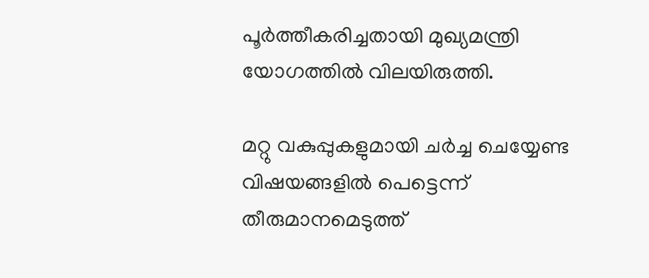പൂർത്തീകരിച്ചതായി മുഖ്യമന്ത്രി യോഗത്തിൽ വിലയിരുത്തി.

മറ്റു വകുപ്പുകളുമായി ചർച്ച ചെയ്യേണ്ട വിഷയങ്ങളിൽ പെട്ടെന്ന് തീരുമാനമെടുത്ത്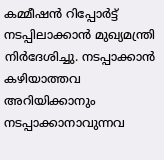കമ്മീഷൻ റിപ്പോർട്ട് നടപ്പിലാക്കാൻ മുഖ്യമന്ത്രി നിർദേശിച്ചു. നടപ്പാക്കാൻ കഴിയാത്തവ അറിയിക്കാനും നടപ്പാക്കാനാവുന്നവ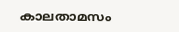കാലതാമസം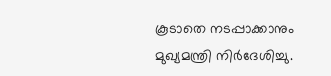കൂടാതെ നടപ്പാക്കാനും മുഖ്യമന്ത്രി നിർദേശിച്ചു.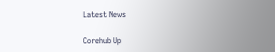Latest News

Corehub Up